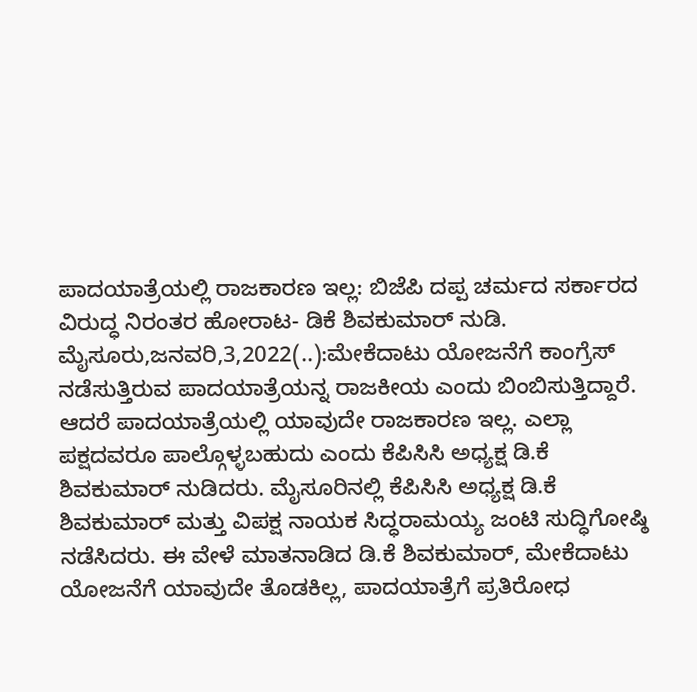ಪಾದಯಾತ್ರೆಯಲ್ಲಿ ರಾಜಕಾರಣ ಇಲ್ಲ: ಬಿಜೆಪಿ ದಪ್ಪ ಚರ್ಮದ ಸರ್ಕಾರದ ವಿರುದ್ಧ ನಿರಂತರ ಹೋರಾಟ- ಡಿಕೆ ಶಿವಕುಮಾರ್ ನುಡಿ. ಮೈಸೂರು,ಜನವರಿ,3,2022(..):ಮೇಕೆದಾಟು ಯೋಜನೆಗೆ ಕಾಂಗ್ರೆಸ್ ನಡೆಸುತ್ತಿರುವ ಪಾದಯಾತ್ರೆಯನ್ನ ರಾಜಕೀಯ ಎಂದು ಬಿಂಬಿಸುತ್ತಿದ್ದಾರೆ. ಆದರೆ ಪಾದಯಾತ್ರೆಯಲ್ಲಿ ಯಾವುದೇ ರಾಜಕಾರಣ ಇಲ್ಲ. ಎಲ್ಲಾ ಪಕ್ಷದವರೂ ಪಾಲ್ಗೊಳ್ಳಬಹುದು ಎಂದು ಕೆಪಿಸಿಸಿ ಅಧ್ಯಕ್ಷ ಡಿ.ಕೆ ಶಿವಕುಮಾರ್ ನುಡಿದರು. ಮೈಸೂರಿನಲ್ಲಿ ಕೆಪಿಸಿಸಿ ಅಧ್ಯಕ್ಷ ಡಿ.ಕೆ ಶಿವಕುಮಾರ್ ಮತ್ತು ವಿಪಕ್ಷ ನಾಯಕ ಸಿದ್ಧರಾಮಯ್ಯ ಜಂಟಿ ಸುದ್ಧಿಗೋಷ್ಠಿ ನಡೆಸಿದರು. ಈ ವೇಳೆ ಮಾತನಾಡಿದ ಡಿ.ಕೆ ಶಿವಕುಮಾರ್, ಮೇಕೆದಾಟು ಯೋಜನೆಗೆ ಯಾವುದೇ ತೊಡಕಿಲ್ಲ, ಪಾದಯಾತ್ರೆಗೆ ಪ್ರತಿರೋಧ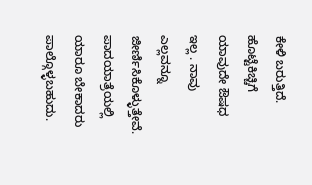ಕೇಳಿ ಬರುತ್ತಿದೆ. ಹೊಟ್ಟೆಕಿಚ್ಚಿಗೆ ಯಾವುದೇ ಔಷಧ ಇಲ್ಲ . ನಾವು ಎಲ್ಲವನ್ನೂ ಜೀರ್ಣಿಸಿಕೊಳ್ಳುತ್ತೇವೆ. ಪಾದಯಾತ್ರೆಯಲ್ಲಿ ಯಾರೂ ಬೇಕಾದರು ಪಾಲ್ಗೊಳ್ಳಬಹುದು.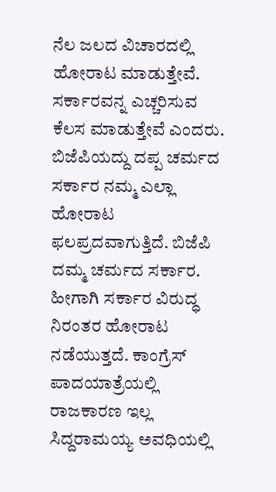ನೆಲ ಜಲದ ವಿಚಾರದಲ್ಲಿ ಹೋರಾಟ ಮಾಡುತ್ತೇವೆ. ಸರ್ಕಾರವನ್ನ ಎಚ್ಚರಿಸುವ ಕೆಲಸ ಮಾಡುತ್ತೇವೆ ಎಂದರು. ಬಿಜೆಪಿಯದ್ದು ದಪ್ಪ ಚರ್ಮದ ಸರ್ಕಾರ ನಮ್ಮ ಎಲ್ಲಾ ಹೋರಾಟ ಫಲಪ್ರದವಾಗುತ್ತಿದೆ. ಬಿಜೆಪಿ ದಮ್ಮ ಚರ್ಮದ ಸರ್ಕಾರ. ಹೀಗಾಗಿ ಸರ್ಕಾರ ವಿರುದ್ಧ ನಿರಂತರ ಹೋರಾಟ ನಡೆಯುತ್ತದೆ. ಕಾಂಗ್ರೆಸ್ ಪಾದಯಾತ್ರೆಯಲ್ಲಿ ರಾಜಕಾರಣ ಇಲ್ಲ ಸಿದ್ದರಾಮಯ್ಯ ಅವಧಿಯಲ್ಲಿ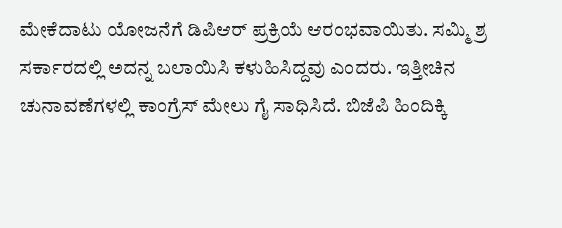ಮೇಕೆದಾಟು ಯೋಜನೆಗೆ ಡಿಪಿಆರ್ ಪ್ರಕ್ರಿಯೆ ಆರಂಭವಾಯಿತು. ಸಮ್ಮಿ ಶ್ರ ಸರ್ಕಾರದಲ್ಲಿ ಅದನ್ನ ಬಲಾಯಿಸಿ ಕಳುಹಿಸಿದ್ದವು ಎಂದರು. ಇತ್ತೀಚಿನ ಚುನಾವಣೆಗಳಲ್ಲಿ ಕಾಂಗ್ರೆಸ್ ಮೇಲು ಗೈ ಸಾಧಿಸಿದೆ. ಬಿಜೆಪಿ ಹಿಂದಿಕ್ಕಿ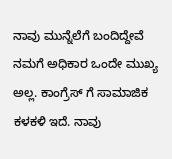ನಾವು ಮುನ್ನೆಲೆಗೆ ಬಂದಿದ್ದೇವೆ ನಮಗೆ ಅಧಿಕಾರ ಒಂದೇ ಮುಖ್ಯ ಅಲ್ಲ. ಕಾಂಗ್ರೆಸ್ ಗೆ ಸಾಮಾಜಿಕ ಕಳಕಳಿ ಇದೆ. ನಾವು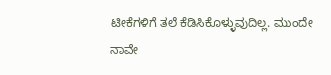ಟೀಕೆಗಳಿಗೆ ತಲೆ ಕೆಡಿಸಿಕೊಳ್ಳುವುದಿಲ್ಲ. ಮುಂದೇ ನಾವೇ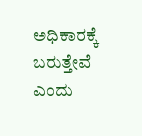ಅಧಿಕಾರಕ್ಕೆ ಬರುತ್ತೇವೆ ಎಂದು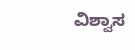ವಿಶ್ವಾಸ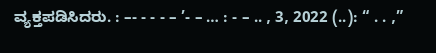ವ್ಯಕ್ತಪಡಿಸಿದರು. : –- - - - – ’- – … : - – .. , 3, 2022 (..): “ . . ,”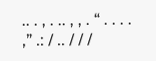.. . , . .. , , . “ . . . . ,” .: / .. / / /